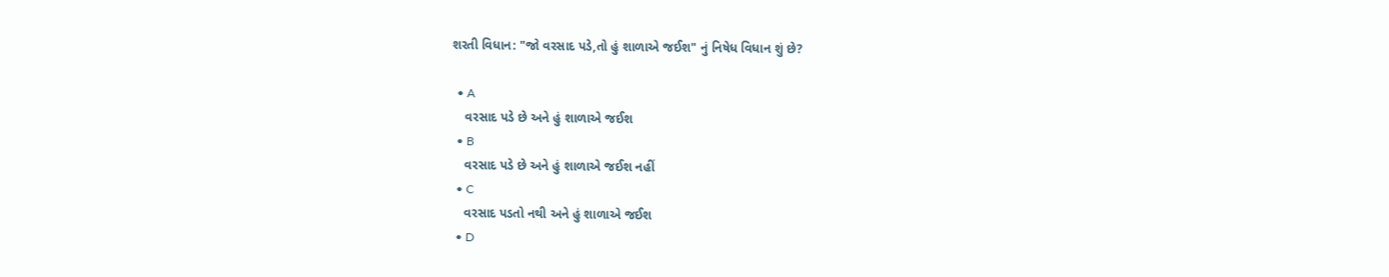શરતી વિધાન: "જો વરસાદ પડે,તો હું શાળાએ જઈશ" નું નિષેધ વિધાન શું છે?

  • A
    વરસાદ પડે છે અને હું શાળાએ જઈશ
  • B
    વરસાદ પડે છે અને હું શાળાએ જઈશ નહીં
  • C
    વરસાદ પડતો નથી અને હું શાળાએ જઈશ
  • D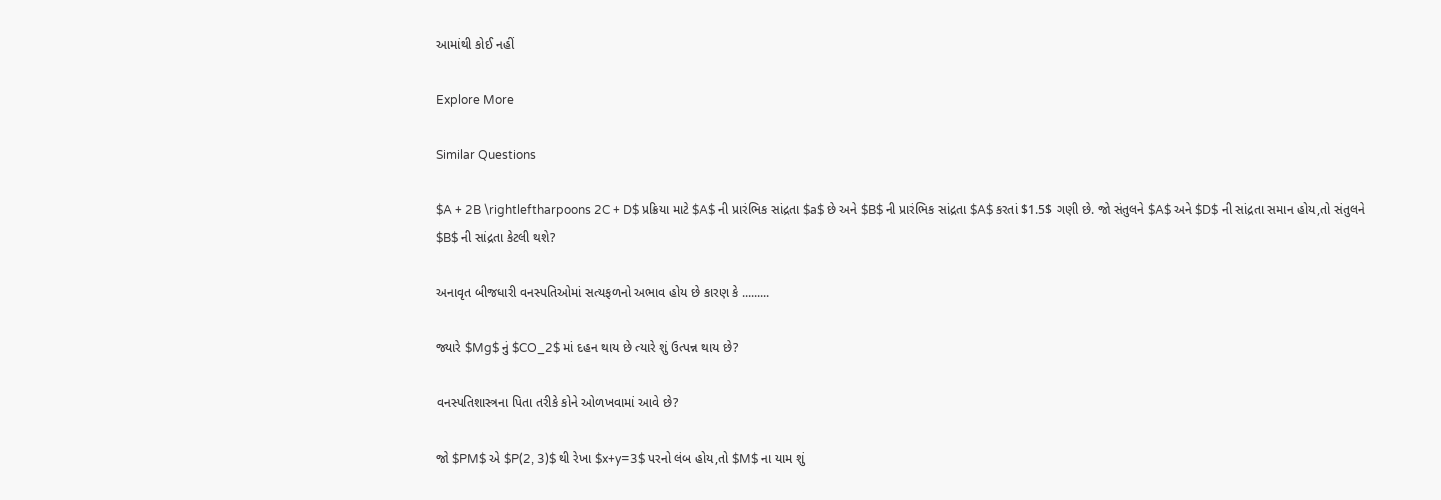આમાંથી કોઈ નહીં

Explore More

Similar Questions

$A + 2B \rightleftharpoons 2C + D$ પ્રક્રિયા માટે $A$ ની પ્રારંભિક સાંદ્રતા $a$ છે અને $B$ ની પ્રારંભિક સાંદ્રતા $A$ કરતાં $1.5$ ગણી છે. જો સંતુલને $A$ અને $D$ ની સાંદ્રતા સમાન હોય,તો સંતુલને $B$ ની સાંદ્રતા કેટલી થશે?

અનાવૃત બીજધારી વનસ્પતિઓમાં સત્યફળનો અભાવ હોય છે કારણ કે .........

જ્યારે $Mg$ નું $CO_2$ માં દહન થાય છે ત્યારે શું ઉત્પન્ન થાય છે?

વનસ્પતિશાસ્ત્રના પિતા તરીકે કોને ઓળખવામાં આવે છે?

જો $PM$ એ $P(2, 3)$ થી રેખા $x+y=3$ પરનો લંબ હોય,તો $M$ ના યામ શું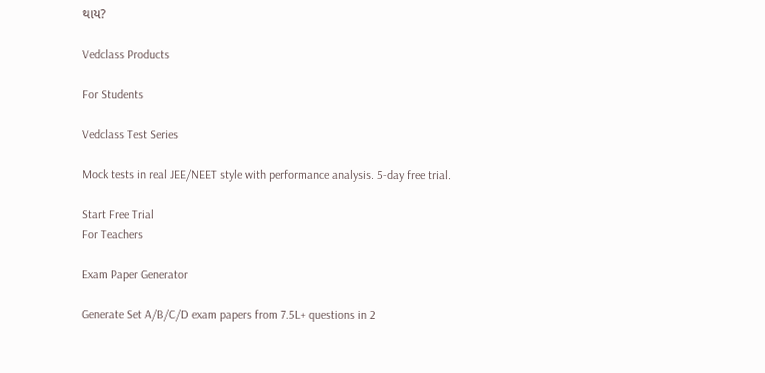થાય?

Vedclass Products

For Students

Vedclass Test Series

Mock tests in real JEE/NEET style with performance analysis. 5-day free trial.

Start Free Trial
For Teachers

Exam Paper Generator

Generate Set A/B/C/D exam papers from 7.5L+ questions in 2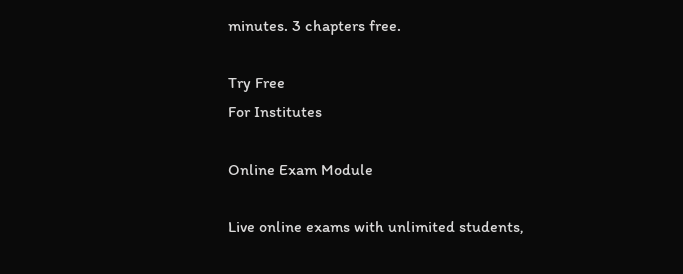minutes. 3 chapters free.

Try Free
For Institutes

Online Exam Module

Live online exams with unlimited students,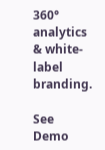360° analytics & white-label branding.

See Demo